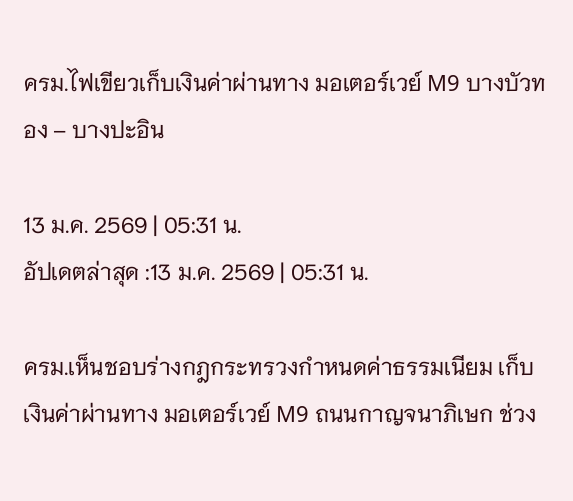ครม.ไฟเขียวเก็บเงินค่าผ่านทาง มอเตอร์เวย์ M9 บางบัวทอง – บางปะอิน

13 ม.ค. 2569 | 05:31 น.
อัปเดตล่าสุด :13 ม.ค. 2569 | 05:31 น.

ครม.เห็นชอบร่างกฎกระทรวงกำหนดค่าธรรมเนียม เก็บเงินค่าผ่านทาง มอเตอร์เวย์ M9 ถนนกาญจนาภิเษก ช่วง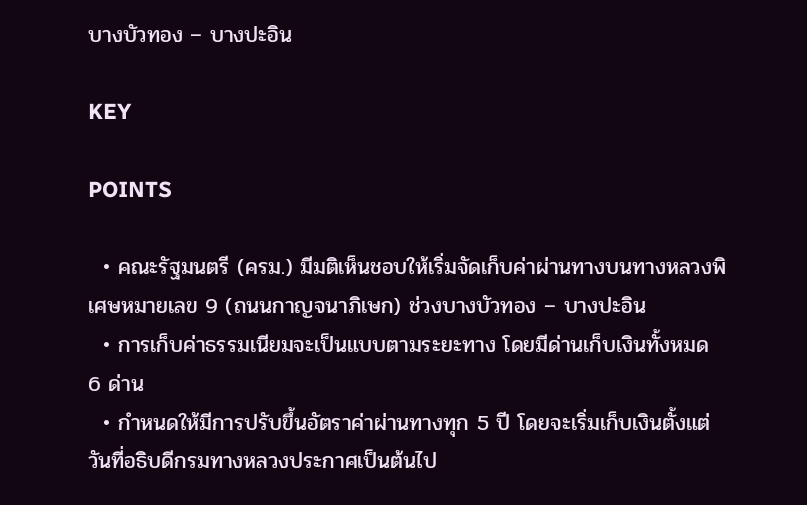บางบัวทอง – บางปะอิน

KEY

POINTS

  • คณะรัฐมนตรี (ครม.) มีมติเห็นชอบให้เริ่มจัดเก็บค่าผ่านทางบนทางหลวงพิเศษหมายเลข 9 (ถนนกาญจนาภิเษก) ช่วงบางบัวทอง – บางปะอิน
  • การเก็บค่าธรรมเนียมจะเป็นแบบตามระยะทาง โดยมีด่านเก็บเงินทั้งหมด 6 ด่าน
  • กำหนดให้มีการปรับขึ้นอัตราค่าผ่านทางทุก 5 ปี โดยจะเริ่มเก็บเงินตั้งแต่วันที่อธิบดีกรมทางหลวงประกาศเป็นต้นไป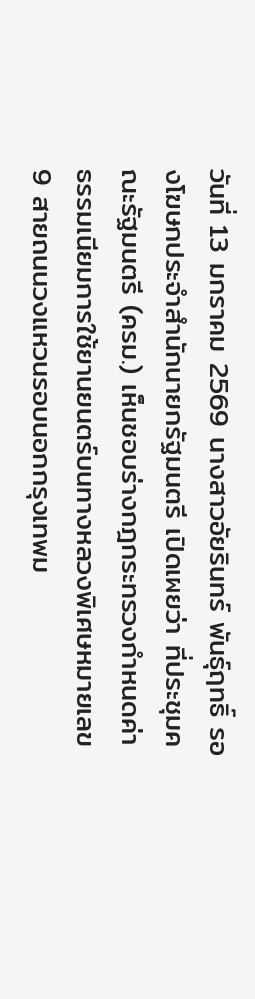วันที่ 13 มกราคม 2569 นางสาวอัยรินทร์ พันธุ์ฤทธิ์ รองโฆษกประจำสำนักนายกรัฐมนตรี เปิดเผยว่า ที่ประชุมคณะรัฐมนตรี (ครม.) เห็นชอบร่างกฎกระทรวงกำหนดค่าธรรมเนียมการใช้ยานยนตร์บนทางหลวงพิเศษหมายเลข 9 สายถนนวงแหวนรอบนอกกรุงเทพม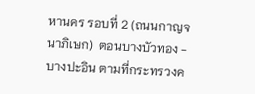หานคร รอบที่ 2 (ถนนกาญจนาภิเษก)  ตอนบางบัวทอง - บางปะอิน ตามที่กระทรวงค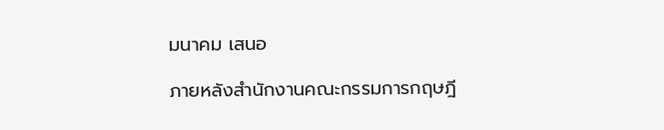มนาคม เสนอ

ภายหลังสำนักงานคณะกรรมการกฤษฎี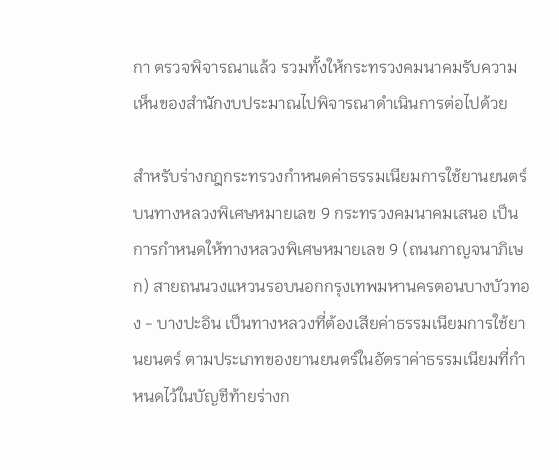กา ตรวจพิจารณาแล้ว รวมทั้งให้กระทรวงคมนาคมรับความเห็นของสำนักงบประมาณไปพิจารณาดำเนินการต่อไปด้วย

สำหรับร่างกฎกระทรวงกำหนดค่าธรรมเนียมการใช้ยานยนตร์บนทางหลวงพิเศษหมายเลข 9 กระทรวงคมนาคมเสนอ เป็นการกำหนดให้ทางหลวงพิเศษหมายเลข 9 (ถนนกาญจนาภิเษก) สายถนนวงแหวนรอบนอกกรุงเทพมหานครตอนบางบัวทอง - บางปะอิน เป็นทางหลวงที่ต้องเสียค่าธรรมเนียมการใช้ยานยนตร์ ตามประเภทของยานยนตร์ในอัตราค่าธรรมเนียมที่กำหนดไว้ในบัญชีท้ายร่างก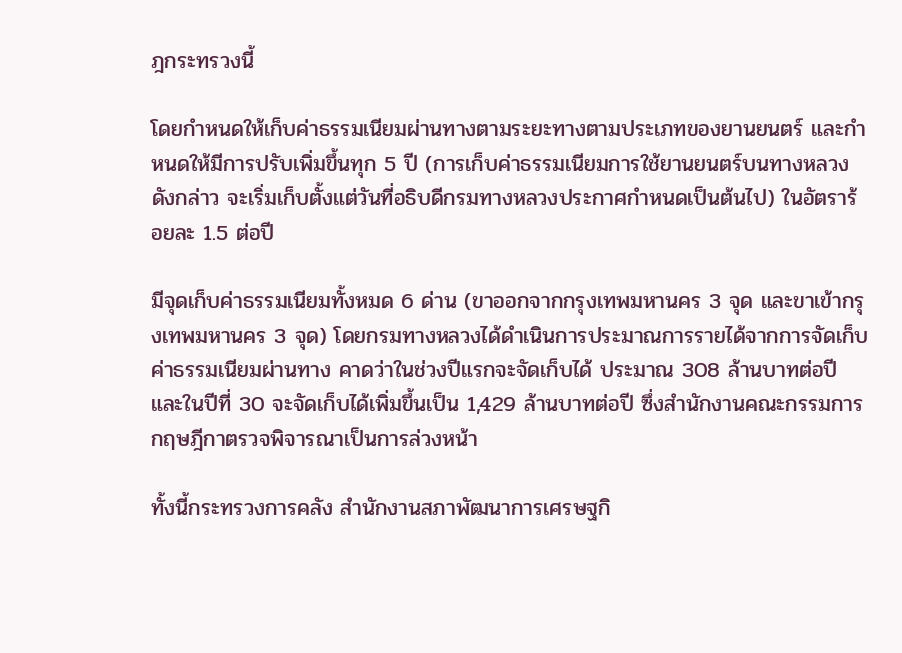ฎกระทรวงนี้

โดยกำหนดให้เก็บค่าธรรมเนียมผ่านทางตามระยะทางตามประเภทของยานยนตร์ และกำหนดให้มีการปรับเพิ่มขึ้นทุก 5 ปี (การเก็บค่าธรรมเนียมการใช้ยานยนตร์บนทางหลวงดังกล่าว จะเริ่มเก็บตั้งแต่วันที่อธิบดีกรมทางหลวงประกาศกำหนดเป็นต้นไป) ในอัตราร้อยละ 1.5 ต่อปี

มีจุดเก็บค่าธรรมเนียมทั้งหมด 6 ด่าน (ขาออกจากกรุงเทพมหานคร 3 จุด และขาเข้ากรุงเทพมหานคร 3 จุด) โดยกรมทางหลวงได้ดำเนินการประมาณการรายได้จากการจัดเก็บค่าธรรมเนียมผ่านทาง คาดว่าในช่วงปีแรกจะจัดเก็บได้ ประมาณ 308 ล้านบาทต่อปี และในปีที่ 30 จะจัดเก็บได้เพิ่มขึ้นเป็น 1,429 ล้านบาทต่อปี ซึ่งสำนักงานคณะกรรมการกฤษฎีกาตรวจพิจารณาเป็นการล่วงหน้า

ทั้งนี้กระทรวงการคลัง สำนักงานสภาพัฒนาการเศรษฐกิ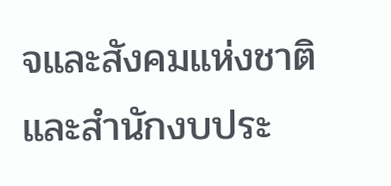จและสังคมแห่งชาติ และสำนักงบประ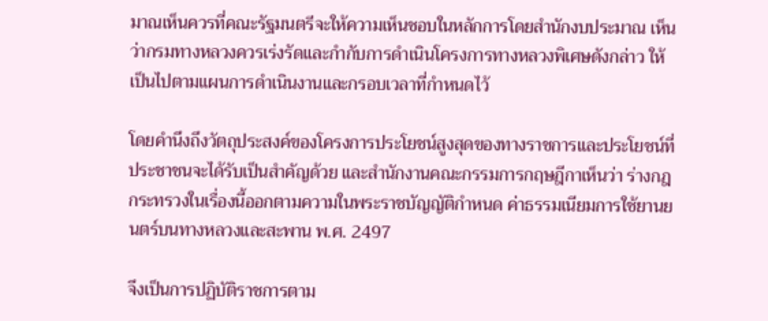มาณเห็นควรที่คณะรัฐมนตรีจะให้ความเห็นชอบในหลักการโดยสำนักงบประมาณ เห็นว่ากรมทางหลวงควรเร่งรัดและกำกับการดำเนินโครงการทางหลวงพิเศษดังกล่าว ให้เป็นไปตามแผนการดำเนินงานและกรอบเวลาที่กำหนดไว้

โดยคำนึงถึงวัตถุประสงค์ของโครงการประโยชน์สูงสุดของทางราชการและประโยชน์ที่ประชาชนจะได้รับเป็นสำคัญด้วย และสำนักงานคณะกรรมการกฤษฎีกาเห็นว่า ร่างกฎกระทรวงในเรื่องนี้ออกตามความในพระราชบัญญัติกำหนด ค่าธรรมเนียมการใช้ยานยนตร์บนทางหลวงและสะพาน พ.ศ. 2497

จึงเป็นการปฏิบัติราชการตาม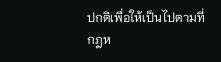ปกติเพื่อให้เป็นไปตามที่กฎห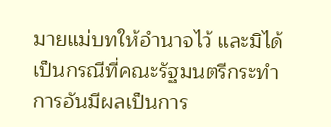มายแม่บทให้อำนาจไว้ และมิได้เป็นกรณีที่คณะรัฐมนตรีกระทำการอันมีผลเป็นการ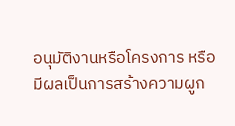อนุมัติงานหรือโครงการ หรือมีผลเป็นการสร้างความผูก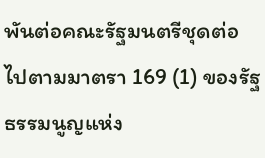พันต่อคณะรัฐมนตรีชุดต่อไปตามมาตรา 169 (1) ของรัฐธรรมนูญแห่ง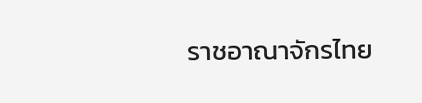ราชอาณาจักรไทย